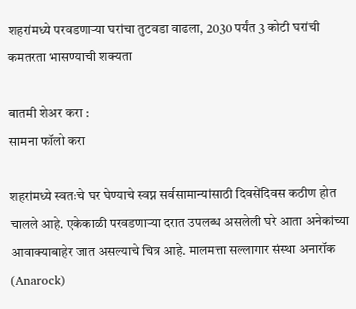शहरांमध्ये परवडणाऱ्या घरांचा तुटवडा वाढला, 2030 पर्यंत 3 कोटी घरांची कमतरता भासण्याची शक्यता

बातमी शेअर करा :
सामना फॉलो करा

शहरांमध्ये स्वतःचे घर घेण्याचे स्वप्न सर्वसामान्यांसाठी दिवसेंदिवस कठीण होत चालले आहे. एकेकाळी परवडणाऱ्या दरात उपलब्ध असलेली घरे आता अनेकांच्या आवाक्याबाहेर जात असल्याचे चित्र आहे. मालमत्ता सल्लागार संस्था अनारॉक (Anarock)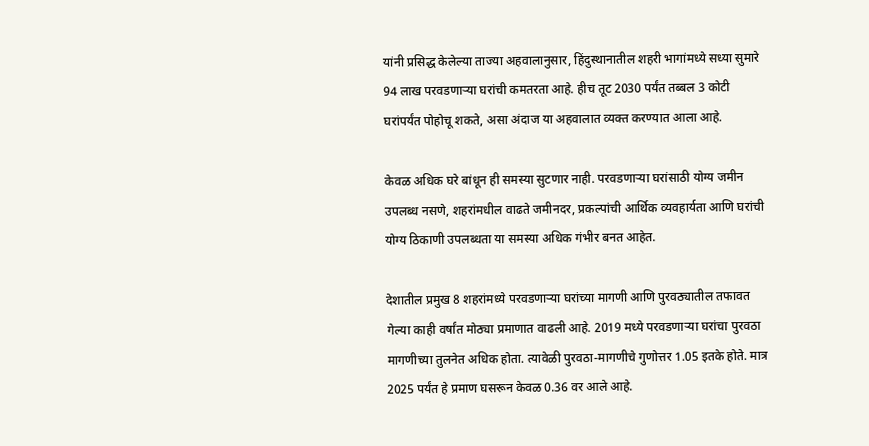यांनी प्रसिद्ध केलेल्या ताज्या अहवालानुसार, हिंदुस्थानातील शहरी भागांमध्ये सध्या सुमारे 94 लाख परवडणाऱ्या घरांची कमतरता आहे. हीच तूट 2030 पर्यंत तब्बल 3 कोटी घरांपर्यंत पोहोचू शकते, असा अंदाज या अहवालात व्यक्त करण्यात आला आहे.

केवळ अधिक घरे बांधून ही समस्या सुटणार नाही. परवडणाऱ्या घरांसाठी योग्य जमीन उपलब्ध नसणे, शहरांमधील वाढते जमीनदर, प्रकल्पांची आर्थिक व्यवहार्यता आणि घरांची योग्य ठिकाणी उपलब्धता या समस्या अधिक गंभीर बनत आहेत.

देशातील प्रमुख 8 शहरांमध्ये परवडणाऱ्या घरांच्या मागणी आणि पुरवठ्यातील तफावत गेल्या काही वर्षांत मोठ्या प्रमाणात वाढली आहे. 2019 मध्ये परवडणाऱ्या घरांचा पुरवठा मागणीच्या तुलनेत अधिक होता. त्यावेळी पुरवठा-मागणीचे गुणोत्तर 1.05 इतके होते. मात्र 2025 पर्यंत हे प्रमाण घसरून केवळ 0.36 वर आले आहे.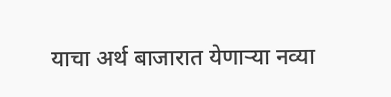याचा अर्थ बाजारात येणाऱ्या नव्या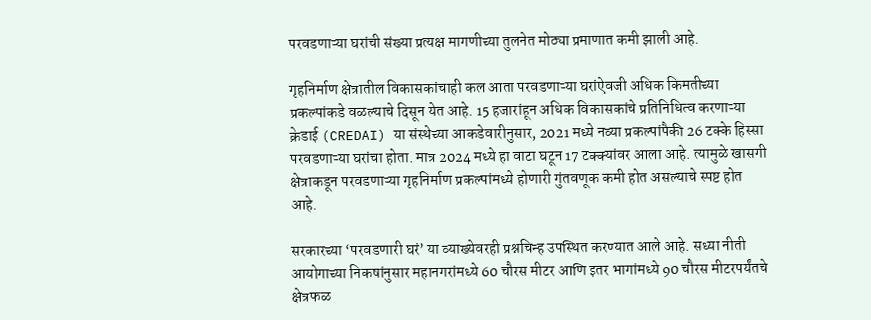परवडणाऱ्या घरांची संख्या प्रत्यक्ष मागणीच्या तुलनेत मोठ्या प्रमाणात कमी झाली आहे.

गृहनिर्माण क्षेत्रातील विकासकांचाही कल आता परवडणाऱ्या घरांऐवजी अधिक किमतीच्या प्रकल्पांकडे वळल्याचे दिसून येत आहे. 15 हजारांहून अधिक विकासकांचे प्रतिनिधित्व करणाऱ्या क्रेडाई (CREDAI) या संस्थेच्या आकडेवारीनुसार, 2021 मध्ये नव्या प्रकल्पांपैकी 26 टक्के हिस्सा परवडणाऱ्या घरांचा होता. मात्र 2024 मध्ये हा वाटा घटून 17 टक्क्यांवर आला आहे. त्यामुळे खासगी क्षेत्राकडून परवडणाऱ्या गृहनिर्माण प्रकल्पांमध्ये होणारी गुंतवणूक कमी होत असल्याचे स्पष्ट होत आहे.

सरकारच्या ‘परवडणारी घरं’ या व्याख्येवरही प्रश्नचिन्ह उपस्थित करण्यात आले आहे. सध्या नीती आयोगाच्या निकषांनुसार महानगरांमध्ये 60 चौरस मीटर आणि इतर भागांमध्ये 90 चौरस मीटरपर्यंतचे क्षेत्रफळ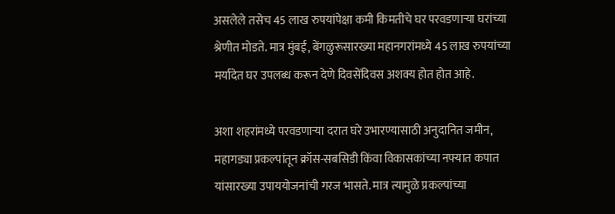असलेले तसेच 45 लाख रुपयांपेक्षा कमी किमतीचे घर परवडणाऱ्या घरांच्या श्रेणीत मोडते. मात्र मुंबई, बेंगळुरूसारख्या महानगरांमध्ये 45 लाख रुपयांच्या मर्यादेत घर उपलब्ध करून देणे दिवसेंदिवस अशक्य होत होत आहे.

अशा शहरांमध्ये परवडणाऱ्या दरात घरे उभारण्यासाठी अनुदानित जमीन, महागड्या प्रकल्पांतून क्रॉस-सबसिडी किंवा विकासकांच्या नफ्यात कपात यांसारख्या उपाययोजनांची गरज भासते. मात्र त्यामुळे प्रकल्पांच्या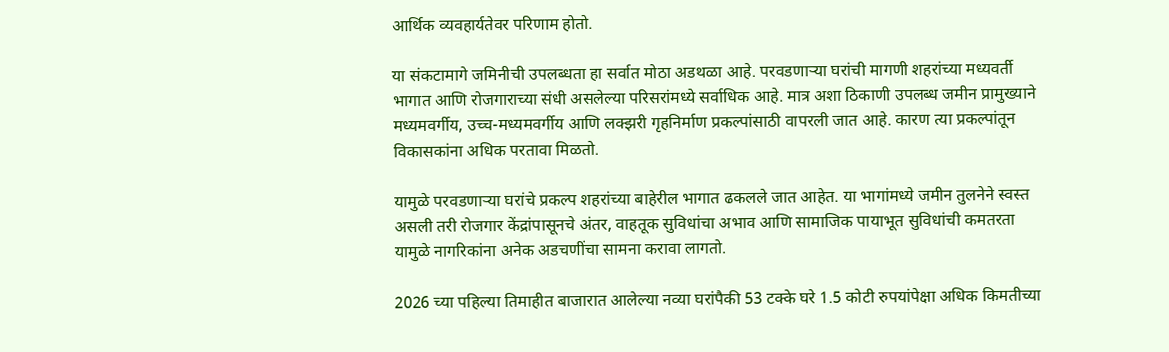आर्थिक व्यवहार्यतेवर परिणाम होतो.

या संकटामागे जमिनीची उपलब्धता हा सर्वात मोठा अडथळा आहे. परवडणाऱ्या घरांची मागणी शहरांच्या मध्यवर्ती भागात आणि रोजगाराच्या संधी असलेल्या परिसरांमध्ये सर्वाधिक आहे. मात्र अशा ठिकाणी उपलब्ध जमीन प्रामुख्याने मध्यमवर्गीय, उच्च-मध्यमवर्गीय आणि लक्झरी गृहनिर्माण प्रकल्पांसाठी वापरली जात आहे. कारण त्या प्रकल्पांतून विकासकांना अधिक परतावा मिळतो.

यामुळे परवडणाऱ्या घरांचे प्रकल्प शहरांच्या बाहेरील भागात ढकलले जात आहेत. या भागांमध्ये जमीन तुलनेने स्वस्त असली तरी रोजगार केंद्रांपासूनचे अंतर, वाहतूक सुविधांचा अभाव आणि सामाजिक पायाभूत सुविधांची कमतरता यामुळे नागरिकांना अनेक अडचणींचा सामना करावा लागतो.

2026 च्या पहिल्या तिमाहीत बाजारात आलेल्या नव्या घरांपैकी 53 टक्के घरे 1.5 कोटी रुपयांपेक्षा अधिक किमतीच्या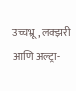उच्चभ्रू, लक्झरी आणि अल्ट्रा-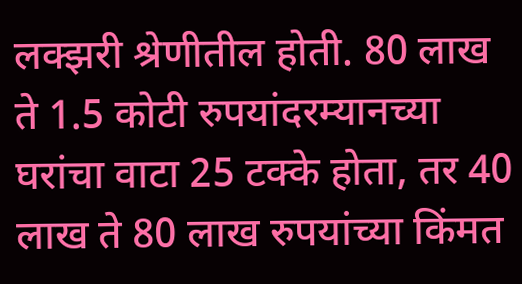लक्झरी श्रेणीतील होती. 80 लाख ते 1.5 कोटी रुपयांदरम्यानच्या घरांचा वाटा 25 टक्के होता, तर 40 लाख ते 80 लाख रुपयांच्या किंमत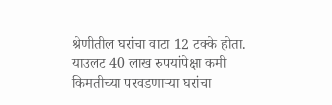श्रेणीतील घरांचा वाटा 12 टक्के होता. याउलट 40 लाख रुपयांपेक्षा कमी किमतीच्या परवडणाऱ्या घरांचा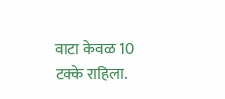वाटा केवळ 10 टक्के राहिला.